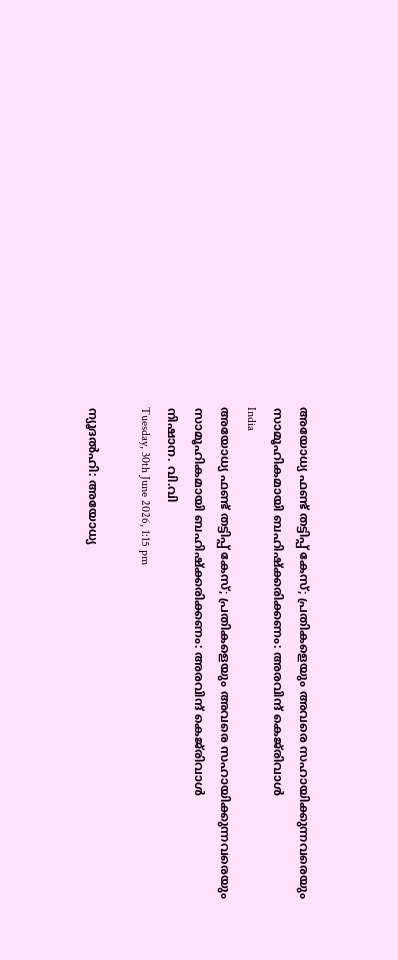അയോധ്യ ഫണ്ട് തട്ടിപ്പ് കേസ്; പ്രതികളെയും അവരെ സഹായിക്കുന്നവരെയും സാമൂഹികമായി ബഹിഷ്‌ക്കരിക്കണം: അരവിന്ദ് കെജ്‌രിവാള്‍
India
അയോധ്യ ഫണ്ട് തട്ടിപ്പ് കേസ്; പ്രതികളെയും അവരെ സഹായിക്കുന്നവരെയും സാമൂഹികമായി ബഹിഷ്‌ക്കരിക്കണം: അരവിന്ദ് കെജ്‌രിവാള്‍
നിഷാന. വി.വി
Tuesday, 30th June 2026, 1:15 pm

ന്യൂദല്‍ഹി: അയോധ്യ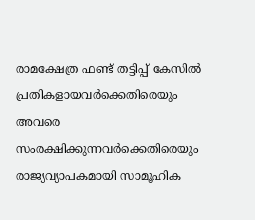രാമക്ഷേത്ര ഫണ്ട് തട്ടിപ്പ് കേസില്‍ പ്രതികളായവര്‍ക്കെതിരെയും അവരെ സംരക്ഷിക്കുന്നവര്‍ക്കെതിരെയും രാജ്യവ്യാപകമായി സാമൂഹിക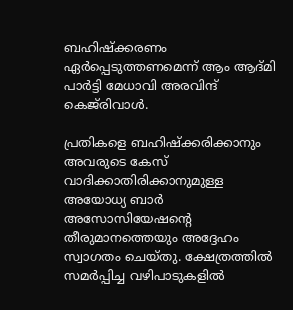ബഹിഷ്‌ക്കരണം ഏര്‍പ്പെടുത്തണമെന്ന് ആം ആദ്മി പാര്‍ട്ടി മേധാവി അരവിന്ദ് കെജ്‌രിവാള്‍.

പ്രതികളെ ബഹിഷ്‌ക്കരിക്കാനും അവരുടെ കേസ് വാദിക്കാതിരിക്കാനുമുള്ള അയോധ്യ ബാര്‍ അസോസിയേഷന്റെ തീരുമാനത്തെയും അദ്ദേഹം സ്വാഗതം ചെയ്തു. ക്ഷേത്രത്തില്‍ സമര്‍പ്പിച്ച വഴിപാടുകളില്‍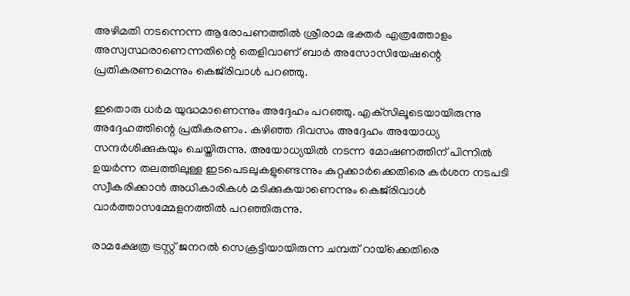അഴിമതി നടന്നെന്ന ആരോപണത്തില്‍ ശ്രീരാമ ഭക്തര്‍ എത്രത്തോളം അസ്വസ്ഥരാണെന്നതിന്റെ തെളിവാണ് ബാര്‍ അസോസിയേഷന്റെ പ്രതികരണമെന്നും കെജ്‌രിവാള്‍ പറഞ്ഞു.

ഇതൊരു ധര്‍മ യുദ്ധമാണെന്നും അദ്ദേഹം പറഞ്ഞു. എക്‌സിലൂടെയായിരുന്നു അദ്ദേഹത്തിന്റെ പ്രതികരണം. കഴിഞ്ഞ ദിവസം അദ്ദേഹം അയോധ്യ സന്ദര്‍ശിക്കുകയും ചെയ്തിരുന്നു. അയോധ്യയില്‍ നടന്ന മോഷണത്തിന് പിന്നില്‍ ഉയര്‍ന്ന തലത്തിലുള്ള ഇടപെടലുകളുണ്ടെന്നും കുറ്റക്കാര്‍ക്കെതിരെ കര്‍ശന നടപടി സ്വീകരിക്കാന്‍ അധികാരികള്‍ മടിക്കുകയാണെന്നും കെജ്‌രിവാള്‍ വാര്‍ത്താസമ്മേളനത്തില്‍ പറഞ്ഞിരുന്നു.

രാമക്ഷേത്ര ട്രസ്റ്റ് ജനറല്‍ സെക്രട്ടിയായിരുന്ന ചമ്പത് റായ്‌ക്കെതിരെ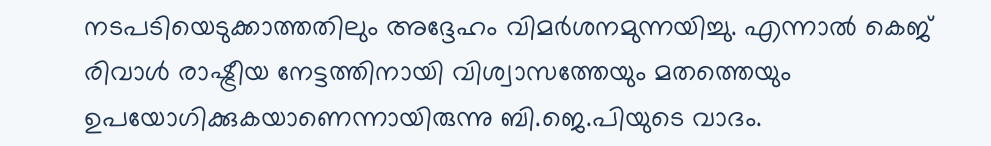നടപടിയെടുക്കാത്തതിലും അദ്ദേഹം വിമര്‍ശനമുന്നയിച്ചു. എന്നാല്‍ കെജ് രിവാള്‍ രാഷ്ട്രീയ നേട്ടത്തിനായി വിശ്വാസത്തേയും മതത്തെയും ഉപയോഗിക്കുകയാണെന്നായിരുന്നു ബി.ജെ.പിയുടെ വാദം.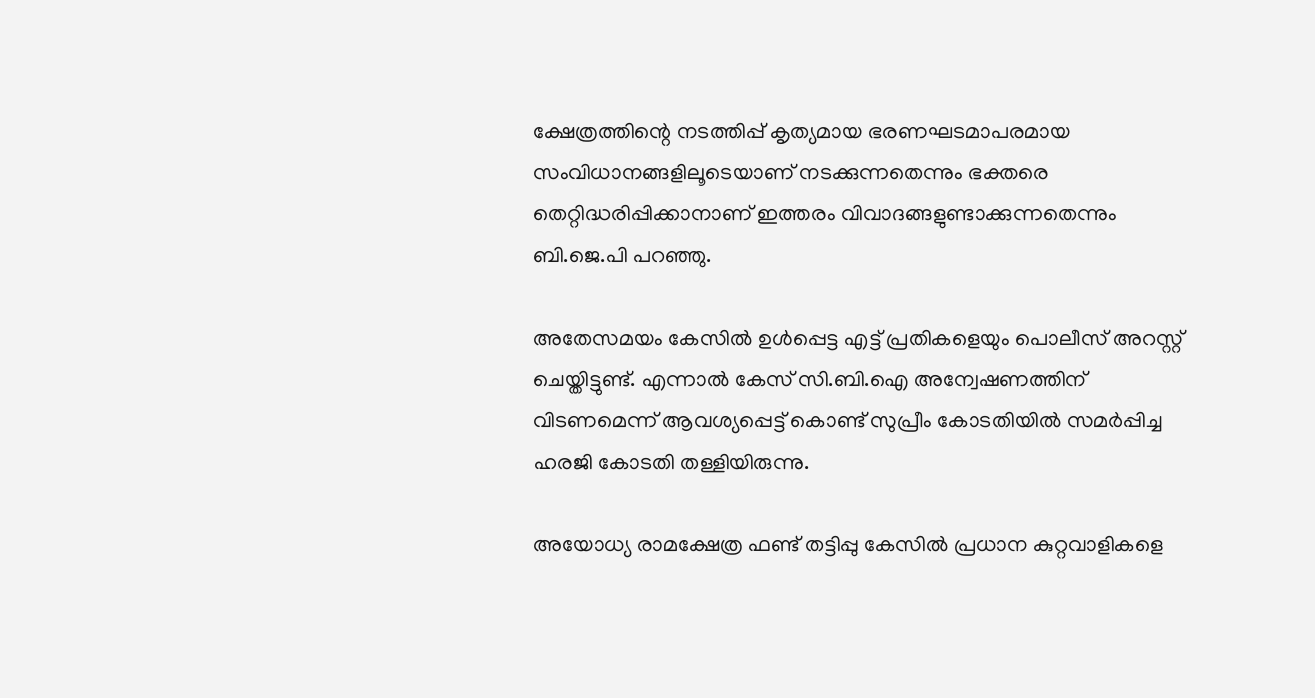ക്ഷേത്രത്തിന്റെ നടത്തിപ്പ് കൃത്യമായ ഭരണഘടമാപരമായ സംവിധാനങ്ങളിലൂടെയാണ് നടക്കുന്നതെന്നും ഭക്തരെ തെറ്റിദ്ധരിപ്പിക്കാനാണ് ഇത്തരം വിവാദങ്ങളുണ്ടാക്കുന്നതെന്നും ബി.ജെ.പി പറഞ്ഞു.

അതേസമയം കേസില്‍ ഉള്‍പ്പെട്ട എട്ട് പ്രതികളെയും പൊലീസ് അറസ്റ്റ് ചെയ്തിട്ടുണ്ട്. എന്നാല്‍ കേസ് സി.ബി.ഐ അന്വേഷണത്തിന് വിടണമെന്ന് ആവശ്യപ്പെട്ട് കൊണ്ട് സുപ്രീം കോടതിയില്‍ സമര്‍പ്പിച്ച ഹരജി കോടതി തള്ളിയിരുന്നു.

അയോധ്യ രാമക്ഷേത്ര ഫണ്ട് തട്ടിപ്പു കേസില്‍ പ്രധാന കുറ്റവാളികളെ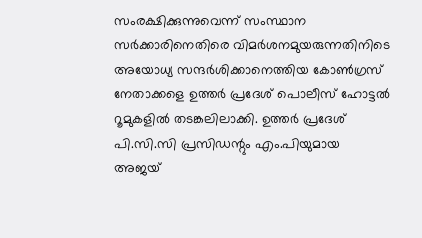സംരക്ഷിക്കുന്നുവെന്ന് സംസ്ഥാന സര്‍ക്കാരിനെതിരെ വിമര്‍ശനമുയരുന്നതിനിടെ അയോധ്യ സന്ദര്‍ശിക്കാനെത്തിയ കോണ്‍ഗ്രസ് നേതാക്കളെ ഉത്തര്‍ പ്രദേശ് പൊലീസ് ഹോട്ടല്‍ റൂമുകളില്‍ തടങ്കലിലാക്കി. ഉത്തര്‍ പ്രദേശ് പി.സി.സി പ്രസിഡന്റും എം.പിയുമായ അജയ്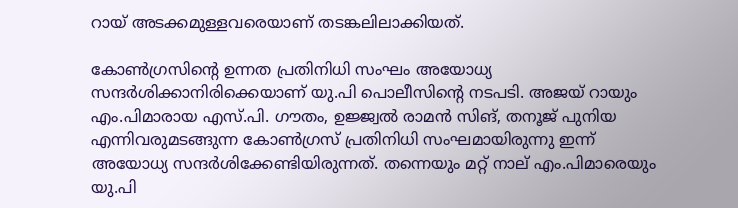റായ് അടക്കമുള്ളവരെയാണ് തടങ്കലിലാക്കിയത്.

കോണ്‍ഗ്രസിന്റെ ഉന്നത പ്രതിനിധി സംഘം അയോധ്യ സന്ദര്‍ശിക്കാനിരിക്കെയാണ് യു.പി പൊലീസിന്റെ നടപടി. അജയ് റായും എം.പിമാരായ എസ്.പി. ഗൗതം, ഉജ്ജ്വല്‍ രാമന്‍ സിങ്, തനൂജ് പുനിയ എന്നിവരുമടങ്ങുന്ന കോണ്‍ഗ്രസ് പ്രതിനിധി സംഘമായിരുന്നു ഇന്ന് അയോധ്യ സന്ദര്‍ശിക്കേണ്ടിയിരുന്നത്. തന്നെയും മറ്റ് നാല് എം.പിമാരെയും യു.പി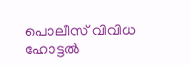പൊലീസ് വിവിധ ഹോട്ടല്‍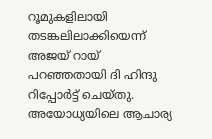റൂമുകളിലായി തടങ്കലിലാക്കിയെന്ന് അജയ് റായ് പറഞ്ഞതായി ദി ഹിന്ദു റിപ്പോര്‍ട്ട് ചെയ്തു. അയോധ്യയിലെ ആചാര്യ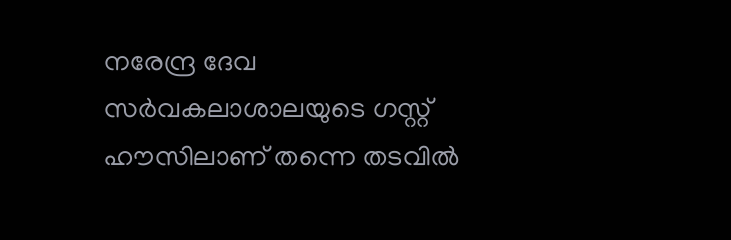നരേന്ദ്ര ദേവ സര്‍വകലാശാലയുടെ ഗസ്റ്റ് ഹൗസിലാണ് തന്നെ തടവില്‍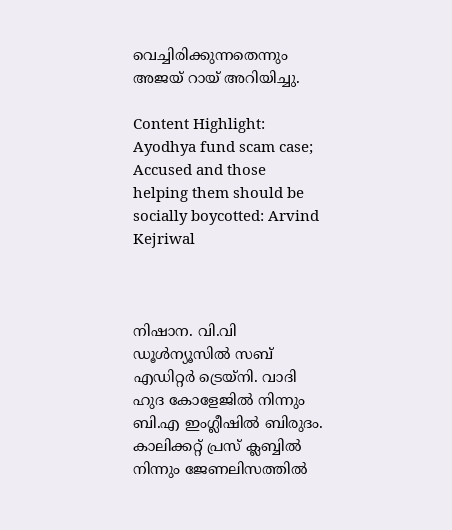വെച്ചിരിക്കുന്നതെന്നും അജയ് റായ് അറിയിച്ചു.

Content Highlight: Ayodhya fund scam case; Accused and those helping them should be socially boycotted: Arvind Kejriwal



നിഷാന. വി.വി
ഡൂള്‍ന്യൂസില്‍ സബ് എഡിറ്റര്‍ ട്രെയ്‌നി. വാദി ഹുദ കോളേജില്‍ നിന്നും ബി.എ ഇംഗ്ലീഷില്‍ ബിരുദം. കാലിക്കറ്റ് പ്രസ് ക്ലബ്ബില്‍ നിന്നും ജേണലിസത്തില്‍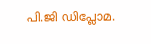പി.ജി ഡിപ്ലോമ.